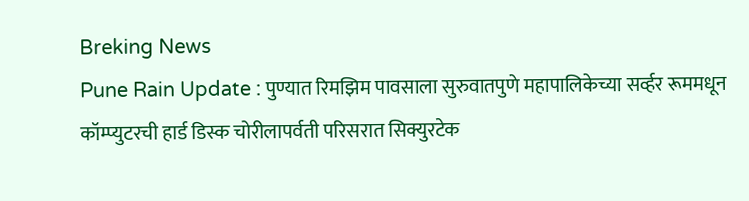Breking News
Pune Rain Update : पुण्यात रिमझिम पावसाला सुरुवातपुणे महापालिकेच्या सर्व्हर रूममधून कॉम्प्युटरची हार्ड डिस्क चोरीलापर्वती परिसरात सिक्युरटेक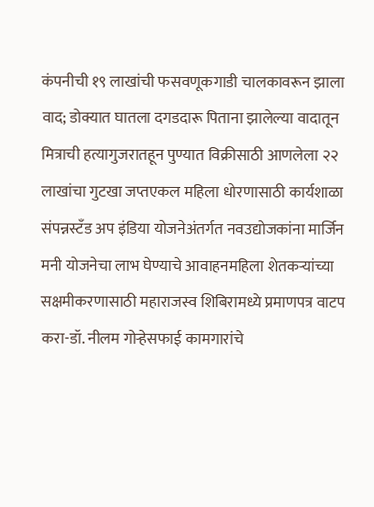कंपनीची १९ लाखांची फसवणूकगाडी चालकावरून झाला वाद; डोक्यात घातला दगडदारू पिताना झालेल्या वादातून मित्राची हत्यागुजरातहून पुण्यात विक्रीसाठी आणलेला २२ लाखांचा गुटखा जप्तएकल महिला धोरणासाठी कार्यशाळा संपन्नस्टँड अप इंडिया योजनेअंतर्गत नवउद्योजकांना मार्जिन मनी योजनेचा लाभ घेण्याचे आवाहनमहिला शेतकऱ्यांच्या सक्षमीकरणासाठी महाराजस्व शिबिरामध्ये प्रमाणपत्र वाटप करा-डॉ. नीलम गोऱ्हेसफाई कामगारांचे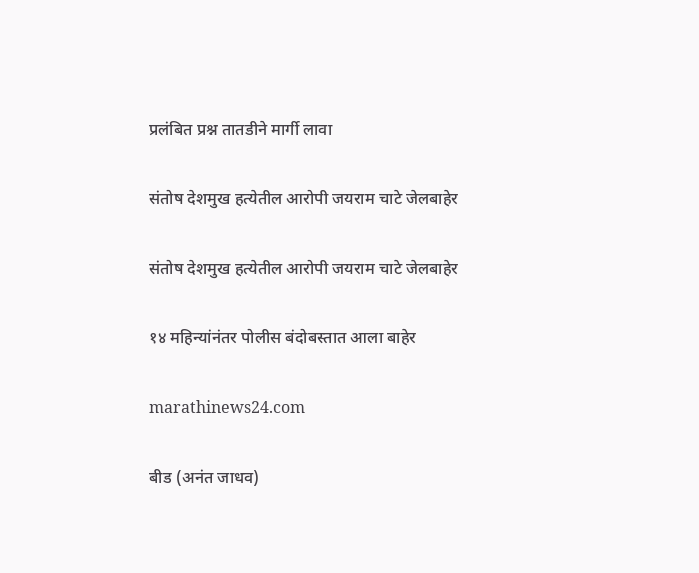प्रलंबित प्रश्न तातडीने मार्गी लावा

संतोष देशमुख हत्येतील आरोपी जयराम चाटे जेलबाहेर

संतोष देशमुख हत्येतील आरोपी जयराम चाटे जेलबाहेर

१४ महिन्यांनंतर पोलीस बंदोबस्तात आला बाहेर

marathinews24.com

बीड (अनंत जाधव)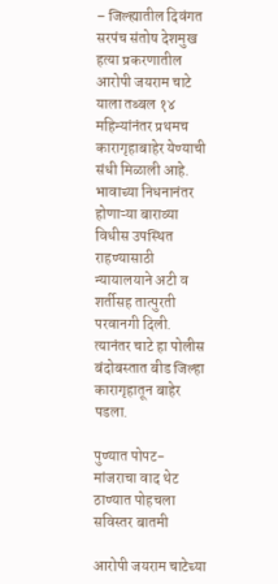– जिल्ह्यातील दिवंगत सरपंच संतोष देशमुख हत्या प्रकरणातील आरोपी जयराम चाटे याला तब्बल १४ महिन्यांनंतर प्रथमच कारागृहाबाहेर येण्याची संधी मिळाली आहे. भावाच्या निधनानंतर होणाऱ्या बाराव्या विधीस उपस्थित राहण्यासाठी न्यायालयाने अटी व शर्तीसह तात्पुरती परवानगी दिली. त्यानंतर चाटे हा पोलीस बंदोबस्तात बीड जिल्हा कारागृहातून बाहेर पडला.

पुण्यात पोपट-मांजराचा वाद थेट ठाण्यात पोहचला सविस्तर बातमी

आरोपी जयराम चाटेच्या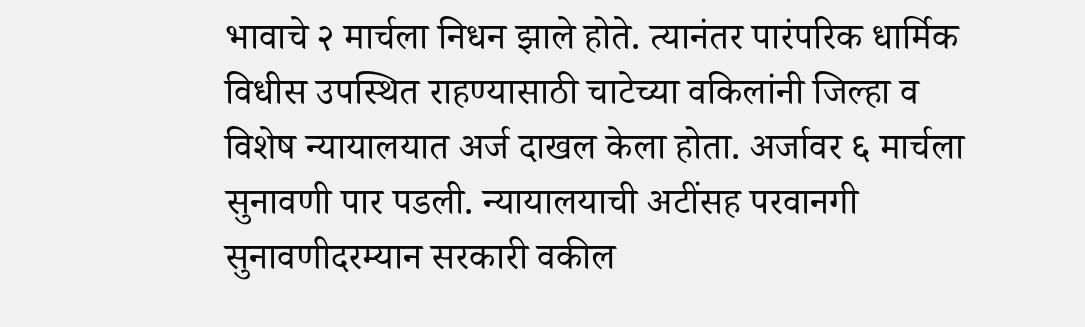भावाचे २ मार्चला निधन झाले होते. त्यानंतर पारंपरिक धार्मिक विधीस उपस्थित राहण्यासाठी चाटेच्या वकिलांनी जिल्हा व विशेष न्यायालयात अर्ज दाखल केला होता. अर्जावर ६ मार्चला सुनावणी पार पडली. न्यायालयाची अटींसह परवानगी सुनावणीदरम्यान सरकारी वकील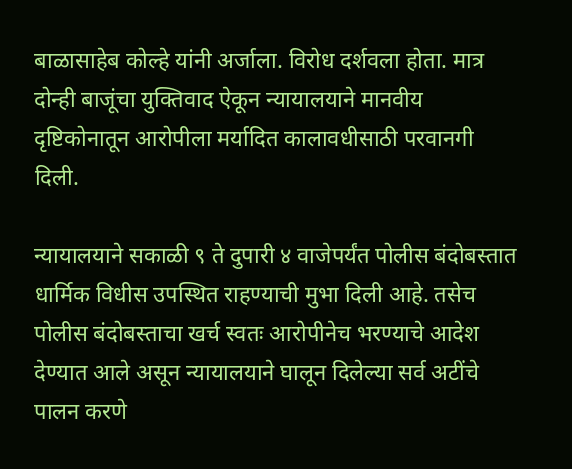बाळासाहेब कोल्हे यांनी अर्जाला. विरोध दर्शवला होता. मात्र दोन्ही बाजूंचा युक्तिवाद ऐकून न्यायालयाने मानवीय दृष्टिकोनातून आरोपीला मर्यादित कालावधीसाठी परवानगी दिली.

न्यायालयाने सकाळी ९ ते दुपारी ४ वाजेपर्यंत पोलीस बंदोबस्तात धार्मिक विधीस उपस्थित राहण्याची मुभा दिली आहे. तसेच पोलीस बंदोबस्ताचा खर्च स्वतः आरोपीनेच भरण्याचे आदेश देण्यात आले असून न्यायालयाने घालून दिलेल्या सर्व अटींचे पालन करणे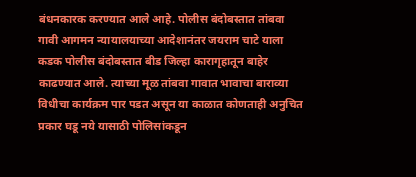बंधनकारक करण्यात आले आहे. पोलीस बंदोबस्तात तांबवा गावी आगमन न्यायालयाच्या आदेशानंतर जयराम चाटे याला कडक पोलीस बंदोबस्तात बीड जिल्हा कारागृहातून बाहेर काढण्यात आले. त्याच्या मूळ तांबवा गावात भावाचा बाराव्या विधीचा कार्यक्रम पार पडत असून या काळात कोणताही अनुचित प्रकार घडू नये यासाठी पोलिसांकडून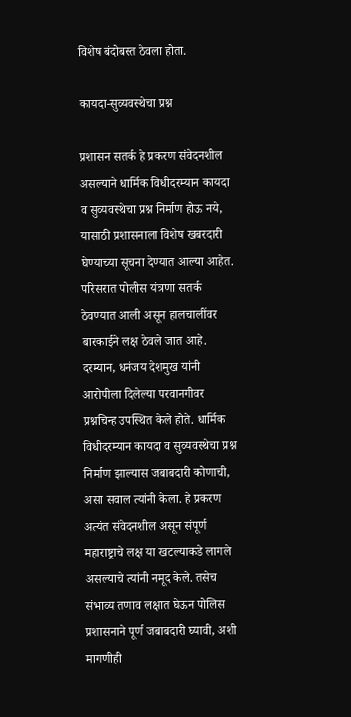विशेष बंदोबस्त ठेवला होता.

कायदा-सुव्यवस्थेचा प्रश्न

प्रशासन सतर्क हे प्रकरण संवेदनशील असल्याने धार्मिक विधीदरम्यान कायदा व सुव्यवस्थेचा प्रश्न निर्माण होऊ नये, यासाठी प्रशासनाला विशेष खबरदारी घेण्याच्या सूचना देण्यात आल्या आहेत. परिसरात पोलीस यंत्रणा सतर्क ठेवण्यात आली असून हालचालींवर बारकाईने लक्ष ठेवले जात आहे. दरम्यान, धनंजय देशमुख यांनी आरोपीला दिलेल्या परवानगीवर प्रश्नचिन्ह उपस्थित केले होते. धार्मिक विधीदरम्यान कायदा व सुव्यवस्थेचा प्रश्न निर्माण झाल्यास जबाबदारी कोणाची, असा सवाल त्यांनी केला. हे प्रकरण अत्यंत संवेदनशील असून संपूर्ण महाराष्ट्राचे लक्ष या खटल्याकडे लागले असल्याचे त्यांनी नमूद केले. तसेच संभाव्य तणाव लक्षात घेऊन पोलिस प्रशासनाने पूर्ण जबाबदारी घ्यावी, अशी मागणीही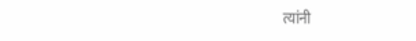त्यांनी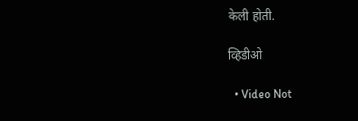केली होती.

व्हिडीओ

  • Video Not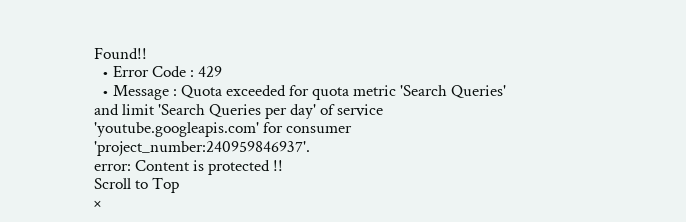Found!!
  • Error Code : 429
  • Message : Quota exceeded for quota metric 'Search Queries' and limit 'Search Queries per day' of service 'youtube.googleapis.com' for consumer 'project_number:240959846937'.
error: Content is protected !!
Scroll to Top
×